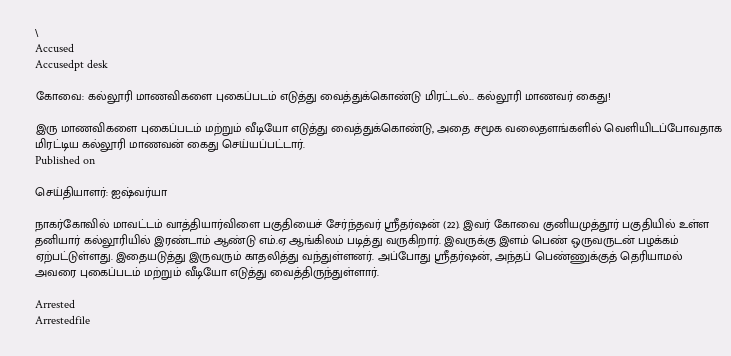\
Accused
Accusedpt desk

கோவை: கல்லூரி மாணவிகளை புகைப்படம் எடுத்து வைத்துக்கொண்டு மிரட்டல்... கல்லூரி மாணவர் கைது!

இரு மாணவிகளை புகைப்படம் மற்றும் வீடியோ எடுத்து வைத்துக்கொண்டு, அதை சமூக வலைதளங்களில் வெளியிடப்போவதாக மிரட்டிய கல்லூரி மாணவன் கைது செய்யப்பட்டார்.
Published on

செய்தியாளர்: ஐஷ்வர்யா

நாகர்கோவில் மாவட்டம் வாத்தியார்விளை பகுதியைச் சேர்ந்தவர் ஸ்ரீதர்ஷன் (22). இவர் கோவை குனியமுத்தூர் பகுதியில் உள்ள தனியார் கல்லூரியில் இரண்டாம் ஆண்டு எம்.ஏ ஆங்கிலம் படித்து வருகிறார். இவருக்கு இளம் பெண் ஒருவருடன் பழக்கம் ஏற்பட்டுள்ளது. இதையடுத்து இருவரும் காதலித்து வந்துள்ளனர். அப்போது ஸ்ரீதர்ஷன், அந்தப் பெண்ணுக்குத் தெரியாமல் அவரை புகைப்படம் மற்றும் வீடியோ எடுத்து வைத்திருந்துள்ளார்.

Arrested
Arrestedfile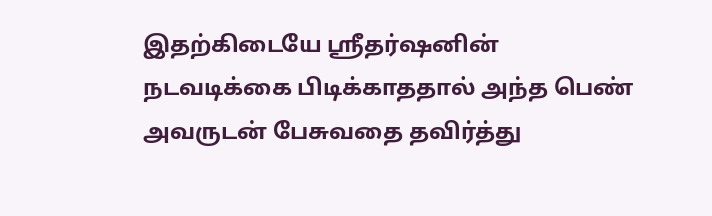இதற்கிடையே ஸ்ரீதர்ஷனின் நடவடிக்கை பிடிக்காததால் அந்த பெண் அவருடன் பேசுவதை தவிர்த்து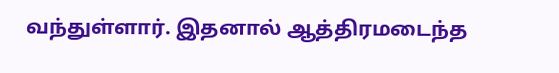வந்துள்ளார். இதனால் ஆத்திரமடைந்த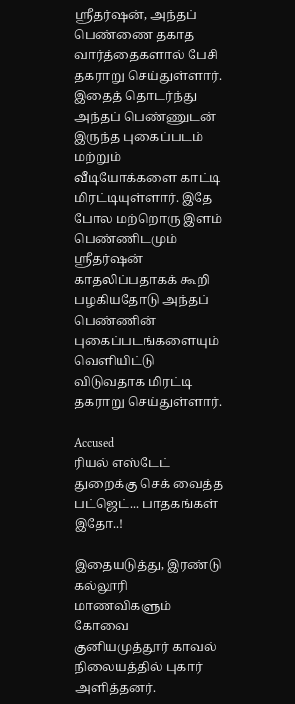ஸ்ரீதர்ஷன், அந்தப் பெண்ணை தகாத வார்த்தைகளால் பேசி தகராறு செய்துள்ளார். இதைத் தொடர்ந்து அந்தப் பெண்ணுடன் இருந்த புகைப்படம் மற்றும் வீடியோக்களை காட்டி மிரட்டியுள்ளார். இதே போல மற்றொரு இளம் பெண்ணிடமும் ஸ்ரீதர்ஷன் காதலிப்பதாகக் கூறி பழகியதோடு அந்தப் பெண்ணின் புகைப்படங்களையும் வெளியிட்டு விடுவதாக மிரட்டி தகராறு செய்துள்ளார்.

Accused
ரியல் எஸ்டேட் துறைக்கு செக் வைத்த பட்ஜெட்... பாதகங்கள் இதோ..!

இதையடுத்து, இரண்டு கல்லூரி மாணவிகளும் கோவை குனியமுத்தூர் காவல் நிலையத்தில் புகார் அளித்தனர்.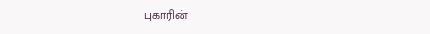புகாரின்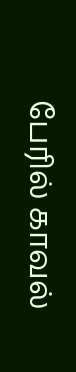பேரில் காவல்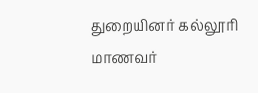துறையினர் கல்லூரி மாணவர்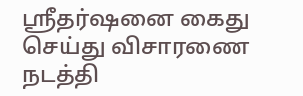ஸ்ரீதர்ஷனை கைது செய்து விசாரணை நடத்தி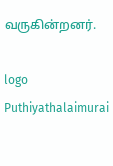வருகின்றனர்.

logo
Puthiyathalaimurai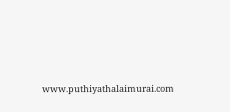www.puthiyathalaimurai.com